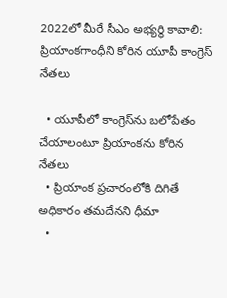2022లో మీరే సీఎం అభ్యర్థి కావాలి: ప్రియాంకగాంధీని కోరిన యూపీ కాంగ్రెస్ నేతలు

  • యూపీలో కాంగ్రెస్‌ను బలోపేతం చేయాలంటూ ప్రియాంకను కోరిన నేతలు
  • ప్రియాంక ప్రచారంలోకి దిగితే అధికారం తమదేనని ధీమా
  •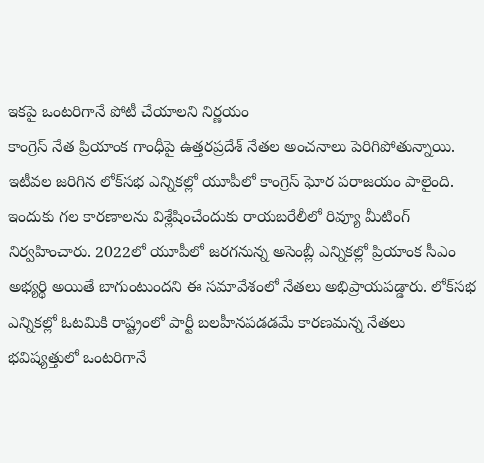ఇకపై ఒంటరిగానే పోటీ చేయాలని నిర్ణయం
కాంగ్రెస్ నేత ప్రియాంక గాంధీపై ఉత్తరప్రదేశ్ నేతల అంచనాలు పెరిగిపోతున్నాయి. ఇటీవల జరిగిన లోక్‌సభ ఎన్నికల్లో యూపీలో కాంగ్రెస్ ఘోర పరాజయం పాలైంది. ఇందుకు గల కారణాలను విశ్లేషించేందుకు రాయబరేలీలో రివ్యూ మీటింగ్ నిర్వహించారు. 2022లో యూపీలో జరగనున్న అసెంబ్లీ ఎన్నికల్లో ప్రియాంక సీఎం అభ్యర్థి అయితే బాగుంటుందని ఈ సమావేశంలో నేతలు అభిప్రాయపడ్డారు. లోక్‌సభ ఎన్నికల్లో ఓటమికి రాష్ట్రంలో పార్టీ బలహీనపడడమే కారణమన్న నేతలు భవిష్యత్తులో ఒంటరిగానే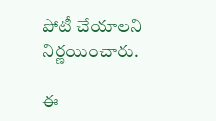పోటీ చేయాలని నిర్ణయించారు.

ఈ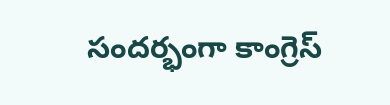సందర్భంగా కాంగ్రెస్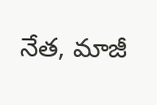నేత, మాజీ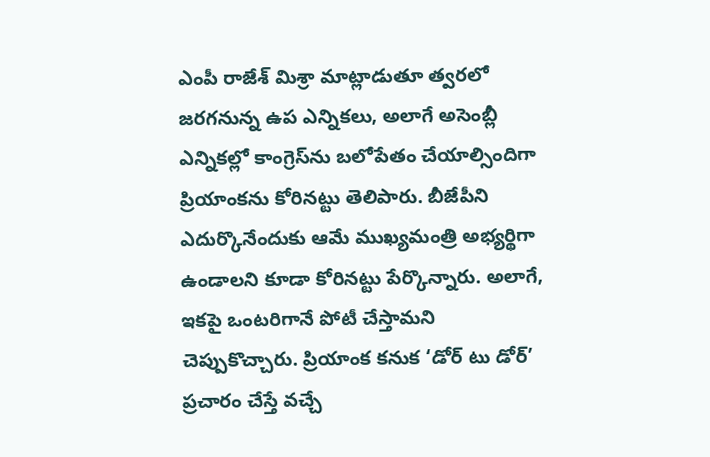ఎంపీ రాజేశ్ మిశ్రా మాట్లాడుతూ త్వరలో జరగనున్న ఉప ఎన్నికలు, అలాగే అసెంబ్లీ ఎన్నికల్లో కాంగ్రెస్‌ను బలోపేతం చేయాల్సిందిగా ప్రియాంకను కోరినట్టు తెలిపారు. బీజేపీని ఎదుర్కొనేందుకు ఆమే ముఖ్యమంత్రి అభ్యర్థిగా ఉండాలని కూడా కోరినట్టు పేర్కొన్నారు. అలాగే, ఇకపై ఒంటరిగానే పోటీ చేస్తామని చెప్పుకొచ్చారు. ప్రియాంక కనుక ‘డోర్ టు డోర్’ ప్రచారం చేస్తే వచ్చే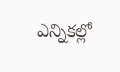ఎన్నికల్లో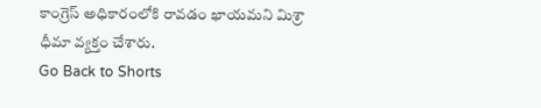కాంగ్రెస్ అధికారంలోకి రావడం ఖాయమని మిశ్రా ధీమా వ్యక్తం చేశారు.
Go Back to Shorts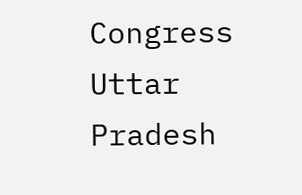Congress
Uttar Pradesh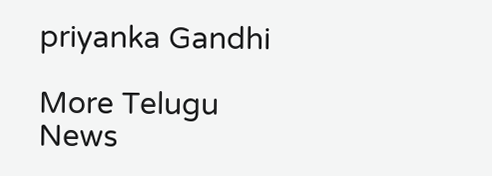priyanka Gandhi

More Telugu News